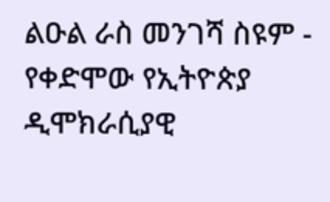ልዑል ራስ መንገሻ ስዩም - የቀድሞው የኢትዮጵያ ዲሞክራሲያዊ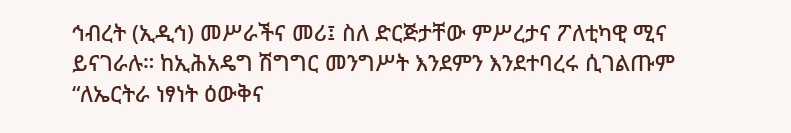ኅብረት (ኢዲኅ) መሥራችና መሪ፤ ስለ ድርጅታቸው ምሥረታና ፖለቲካዊ ሚና ይናገራሉ። ከኢሕአዴግ ሽግግር መንግሥት እንደምን እንደተባረሩ ሲገልጡም “ለኤርትራ ነፃነት ዕውቅና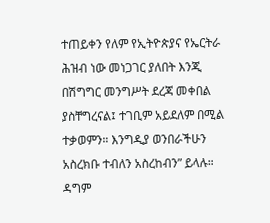ተጠይቀን የለም የኢትዮጵያና የኤርትራ ሕዝብ ነው መነጋገር ያለበት እንጂ በሽግግር መንግሥት ደረጃ መቀበል ያስቸግረናል፤ ተገቢም አይደለም በሚል ተቃወምን። እንግዲያ ወንበራችሁን አስረክቡ ተብለን አስረከብን” ይላሉ። ዳግም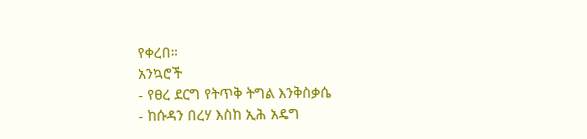የቀረበ።
አንኳሮች
- የፀረ ደርግ የትጥቅ ትግል እንቅስቃሴ
- ከሱዳን በረሃ እስከ ኢሕ አዴግ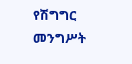የሽግግር መንግሥት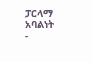ፓርላማ አባልነት
-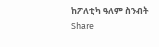ከፖለቲካ ዓለም ስንብት
Share